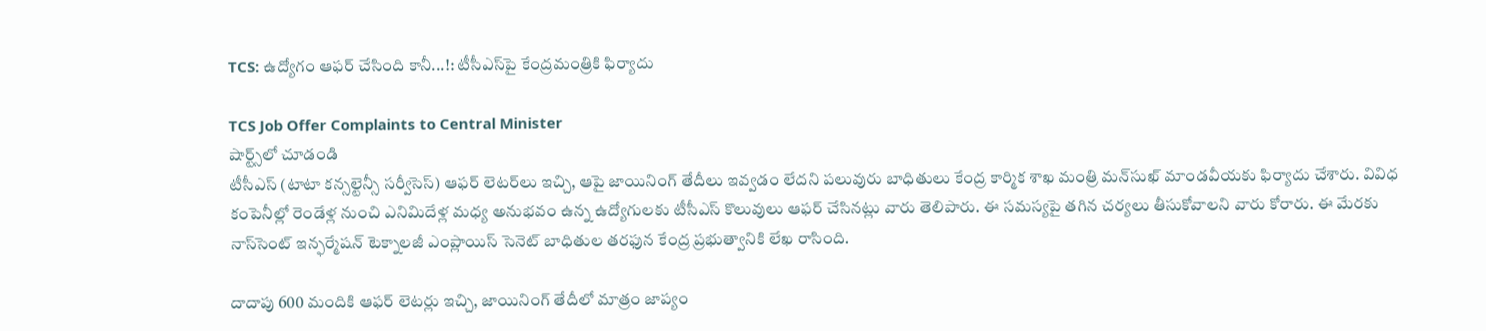TCS: ఉద్యోగం ఆఫర్ చేసింది కానీ...!: టీసీఎస్‌పై కేంద్రమంత్రికి ఫిర్యాదు

TCS Job Offer Complaints to Central Minister
షార్ట్స్‌లో చూడండి
టీసీఎస్ (టాటా కన్సల్టెన్సీ సర్వీసెస్) ఆఫర్ లెటర్‌లు ఇచ్చి, ఆపై జాయినింగ్ తేదీలు ఇవ్వడం లేదని పలువురు బాధితులు కేంద్ర కార్మిక శాఖ మంత్రి మన్‌సుఖ్ మాండవీయకు ఫిర్యాదు చేశారు. వివిధ కంపెనీల్లో రెండేళ్ల నుంచి ఎనిమిదేళ్ల మధ్య అనుభవం ఉన్న ఉద్యోగులకు టీసీఎస్ కొలువులు ఆఫర్ చేసినట్లు వారు తెలిపారు. ఈ సమస్యపై తగిన చర్యలు తీసుకోవాలని వారు కోరారు. ఈ మేరకు నాస్‌సెంట్ ఇన్ఫర్మేషన్ టెక్నాలజీ ఎంప్లాయిస్ సెనెట్ బాధితుల తరఫున కేంద్ర ప్రభుత్వానికి లేఖ రాసింది.

దాదాపు 600 మందికి ఆఫర్ లెటర్లు ఇచ్చి, జాయినింగ్ తేదీలో మాత్రం జాప్యం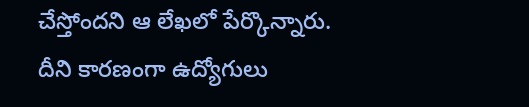చేస్తోందని ఆ లేఖలో పేర్కొన్నారు. దీని కారణంగా ఉద్యోగులు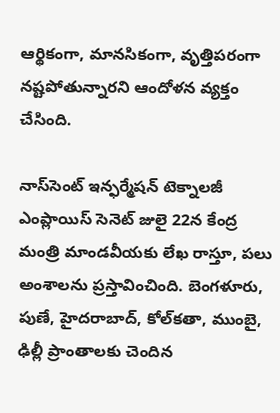ఆర్థికంగా, మానసికంగా, వృత్తిపరంగా నష్టపోతున్నారని ఆందోళన వ్యక్తం చేసింది.

నాస్‌సెంట్ ఇన్ఫర్మేషన్ టెక్నాలజీ ఎంప్లాయిస్ సెనెట్ జులై 22న కేంద్ర మంత్రి మాండవీయకు లేఖ రాస్తూ, పలు అంశాలను ప్రస్తావించింది. బెంగళూరు, పుణే, హైదరాబాద్, కోల్‌కతా, ముంబై, ఢిల్లీ ప్రాంతాలకు చెందిన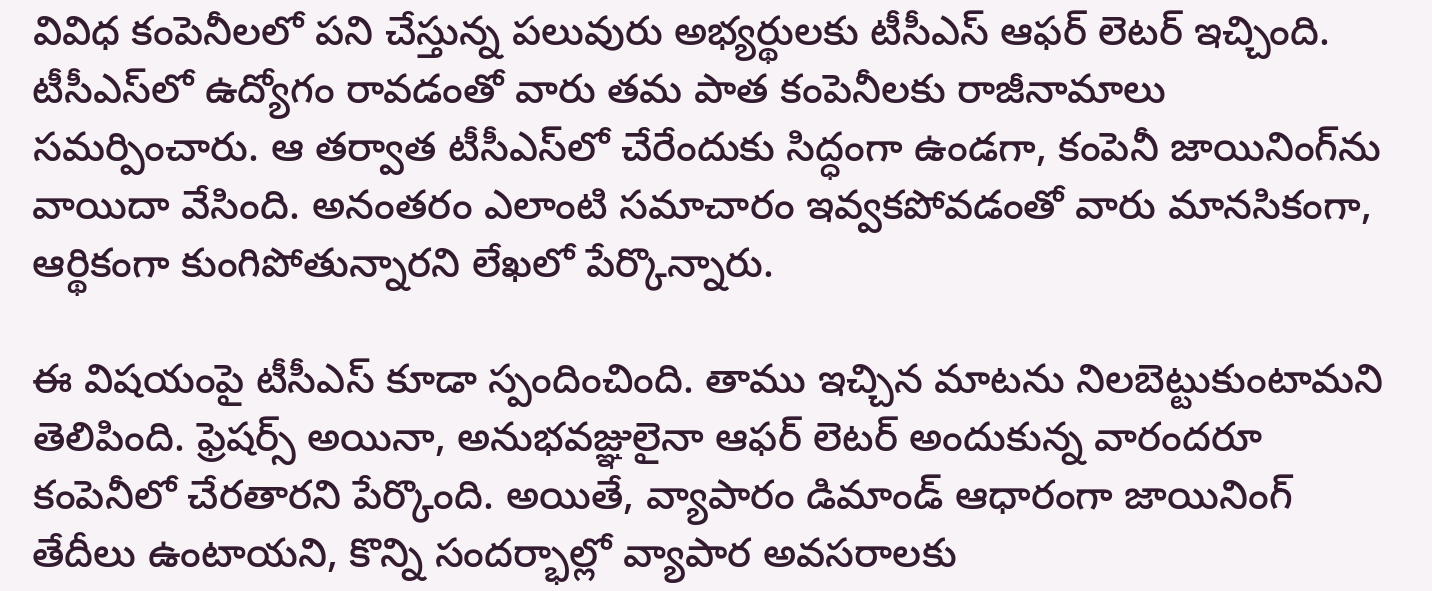వివిధ కంపెనీలలో పని చేస్తున్న పలువురు అభ్యర్థులకు టీసీఎస్ ఆఫర్ లెటర్ ఇచ్చింది. టీసీఎస్‌లో ఉద్యోగం రావడంతో వారు తమ పాత కంపెనీలకు రాజీనామాలు సమర్పించారు. ఆ తర్వాత టీసీఎస్‌లో చేరేందుకు సిద్ధంగా ఉండగా, కంపెనీ జాయినింగ్‌ను వాయిదా వేసింది. అనంతరం ఎలాంటి సమాచారం ఇవ్వకపోవడంతో వారు మానసికంగా, ఆర్థికంగా కుంగిపోతున్నారని లేఖలో పేర్కొన్నారు.

ఈ విషయంపై టీసీఎస్ కూడా స్పందించింది. తాము ఇచ్చిన మాటను నిలబెట్టుకుంటామని తెలిపింది. ఫ్రెషర్స్ అయినా, అనుభవజ్ఞులైనా ఆఫర్ లెటర్ అందుకున్న వారందరూ కంపెనీలో చేరతారని పేర్కొంది. అయితే, వ్యాపారం డిమాండ్ ఆధారంగా జాయినింగ్ తేదీలు ఉంటాయని, కొన్ని సందర్భాల్లో వ్యాపార అవసరాలకు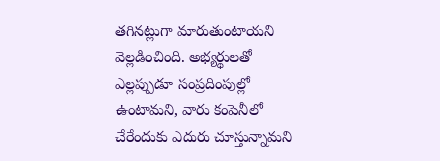తగినట్లుగా మారుతుంటాయని వెల్లడించింది. అభ్యర్థులతో ఎల్లప్పుడూ సంప్రదింపుల్లో ఉంటామని, వారు కంపెనీలో చేరేందుకు ఎదురు చూస్తున్నామని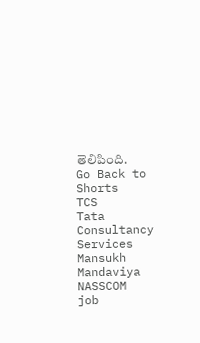తెలిపింది.
Go Back to Shorts
TCS
Tata Consultancy Services
Mansukh Mandaviya
NASSCOM
job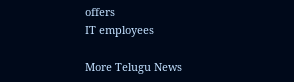offers
IT employees

More Telugu News